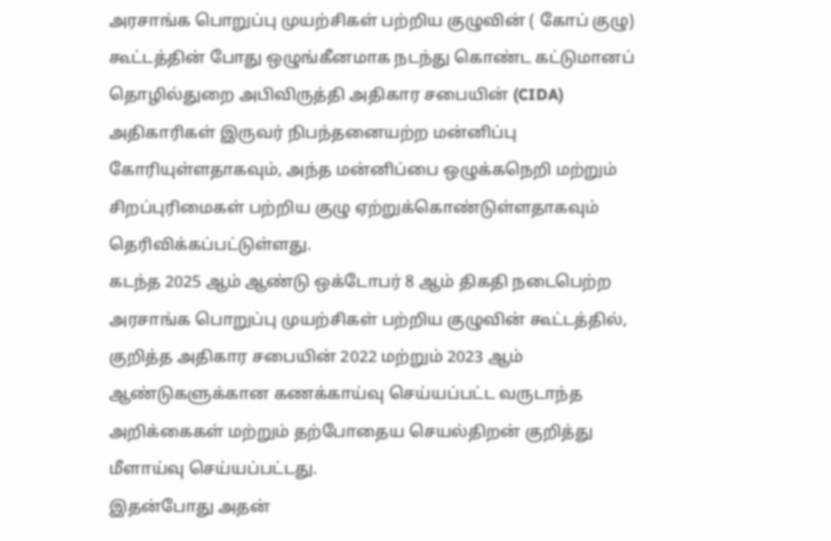அரசாங்க பொறுப்பு முயற்சிகள் பற்றிய குழுவின் ( கோப் குழு) கூட்டத்தின் போது ஒழுங்கீனமாக நடந்து கொண்ட கட்டுமானப் தொழில்துறை அபிவிருத்தி அதிகார சபையின் (CIDA) அதிகாரிகள் இருவர் நிபந்தனையற்ற மன்னிப்பு கோரியுள்ளதாகவும், அந்த மன்னிப்பை ஒழுக்கநெறி மற்றும் சிறப்புரிமைகள் பற்றிய குழு ஏற்றுக்கொண்டுள்ளதாகவும் தெரிவிக்கப்பட்டுள்ளது.
கடந்த 2025 ஆம் ஆண்டு ஒக்டோபர் 8 ஆம் திகதி நடைபெற்ற அரசாங்க பொறுப்பு முயற்சிகள் பற்றிய குழுவின் கூட்டத்தில், குறித்த அதிகார சபையின் 2022 மற்றும் 2023 ஆம் ஆண்டுகளுக்கான கணக்காய்வு செய்யப்பட்ட வருடாந்த அறிக்கைகள் மற்றும் தற்போதைய செயல்திறன் குறித்து மீளாய்வு செய்யப்பட்டது.
இதன்போது அதன்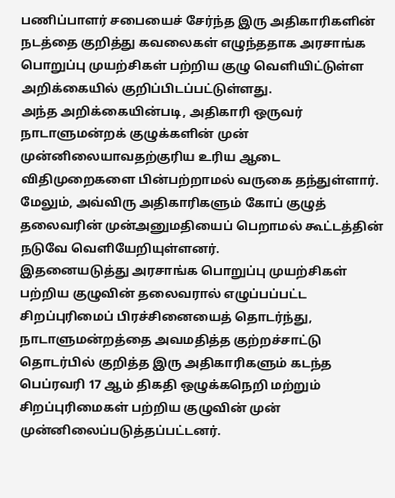பணிப்பாளர் சபையைச் சேர்ந்த இரு அதிகாரிகளின் நடத்தை குறித்து கவலைகள் எழுந்ததாக அரசாங்க பொறுப்பு முயற்சிகள் பற்றிய குழு வெளியிட்டுள்ள அறிக்கையில் குறிப்பிடப்பட்டுள்ளது.
அந்த அறிக்கையின்படி, அதிகாரி ஒருவர் நாடாளுமன்றக் குழுக்களின் முன் முன்னிலையாவதற்குரிய உரிய ஆடை விதிமுறைகளை பின்பற்றாமல் வருகை தந்துள்ளார். மேலும், அவ்விரு அதிகாரிகளும் கோப் குழுத் தலைவரின் முன்அனுமதியைப் பெறாமல் கூட்டத்தின் நடுவே வெளியேறியுள்ளனர்.
இதனையடுத்து அரசாங்க பொறுப்பு முயற்சிகள் பற்றிய குழுவின் தலைவரால் எழுப்பப்பட்ட சிறப்புரிமைப் பிரச்சினையைத் தொடர்ந்து, நாடாளுமன்றத்தை அவமதித்த குற்றச்சாட்டு தொடர்பில் குறித்த இரு அதிகாரிகளும் கடந்த பெப்ரவரி 17 ஆம் திகதி ஒழுக்கநெறி மற்றும் சிறப்புரிமைகள் பற்றிய குழுவின் முன் முன்னிலைப்படுத்தப்பட்டனர்.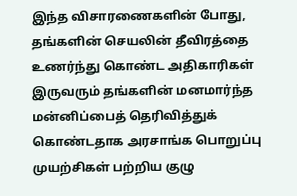இந்த விசாரணைகளின் போது, தங்களின் செயலின் தீவிரத்தை உணர்ந்து கொண்ட அதிகாரிகள் இருவரும் தங்களின் மனமார்ந்த மன்னிப்பைத் தெரிவித்துக் கொண்டதாக அரசாங்க பொறுப்பு முயற்சிகள் பற்றிய குழு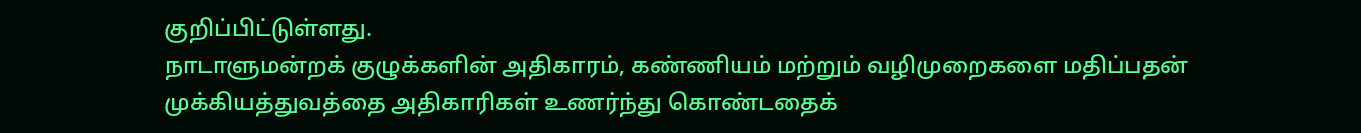குறிப்பிட்டுள்ளது.
நாடாளுமன்றக் குழுக்களின் அதிகாரம், கண்ணியம் மற்றும் வழிமுறைகளை மதிப்பதன் முக்கியத்துவத்தை அதிகாரிகள் உணர்ந்து கொண்டதைக்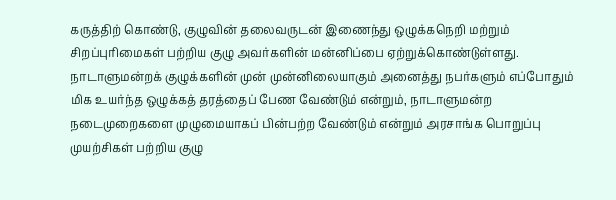கருத்திற் கொண்டு, குழுவின் தலைவருடன் இணைந்து ஒழுக்கநெறி மற்றும் சிறப்புரிமைகள் பற்றிய குழு அவர்களின் மன்னிப்பை ஏற்றுக்கொண்டுள்ளது.
நாடாளுமன்றக் குழுக்களின் முன் முன்னிலையாகும் அனைத்து நபர்களும் எப்போதும் மிக உயர்ந்த ஒழுக்கத் தரத்தைப் பேண வேண்டும் என்றும், நாடாளுமன்ற நடைமுறைகளை முழுமையாகப் பின்பற்ற வேண்டும் என்றும் அரசாங்க பொறுப்பு முயற்சிகள் பற்றிய குழு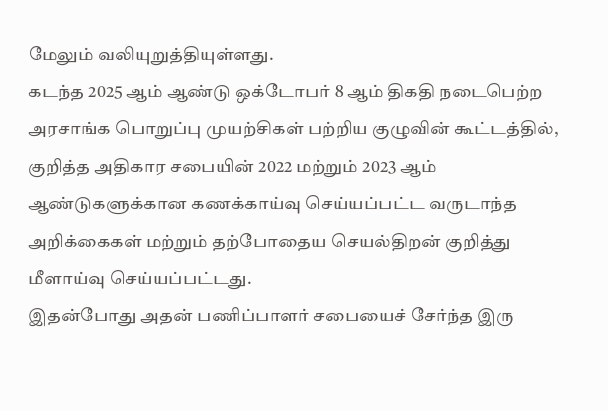மேலும் வலியுறுத்தியுள்ளது.
கடந்த 2025 ஆம் ஆண்டு ஒக்டோபர் 8 ஆம் திகதி நடைபெற்ற அரசாங்க பொறுப்பு முயற்சிகள் பற்றிய குழுவின் கூட்டத்தில், குறித்த அதிகார சபையின் 2022 மற்றும் 2023 ஆம் ஆண்டுகளுக்கான கணக்காய்வு செய்யப்பட்ட வருடாந்த அறிக்கைகள் மற்றும் தற்போதைய செயல்திறன் குறித்து மீளாய்வு செய்யப்பட்டது.
இதன்போது அதன் பணிப்பாளர் சபையைச் சேர்ந்த இரு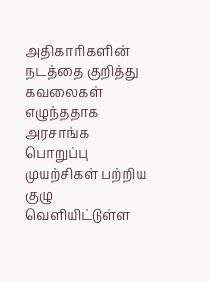அதிகாரிகளின் நடத்தை குறித்து கவலைகள் எழுந்ததாக அரசாங்க பொறுப்பு முயற்சிகள் பற்றிய குழு வெளியிட்டுள்ள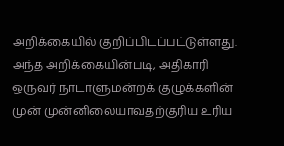அறிக்கையில் குறிப்பிடப்பட்டுள்ளது.
அந்த அறிக்கையின்படி, அதிகாரி ஒருவர் நாடாளுமன்றக் குழுக்களின் முன் முன்னிலையாவதற்குரிய உரிய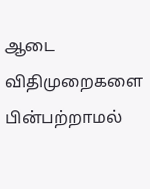ஆடை விதிமுறைகளை பின்பற்றாமல்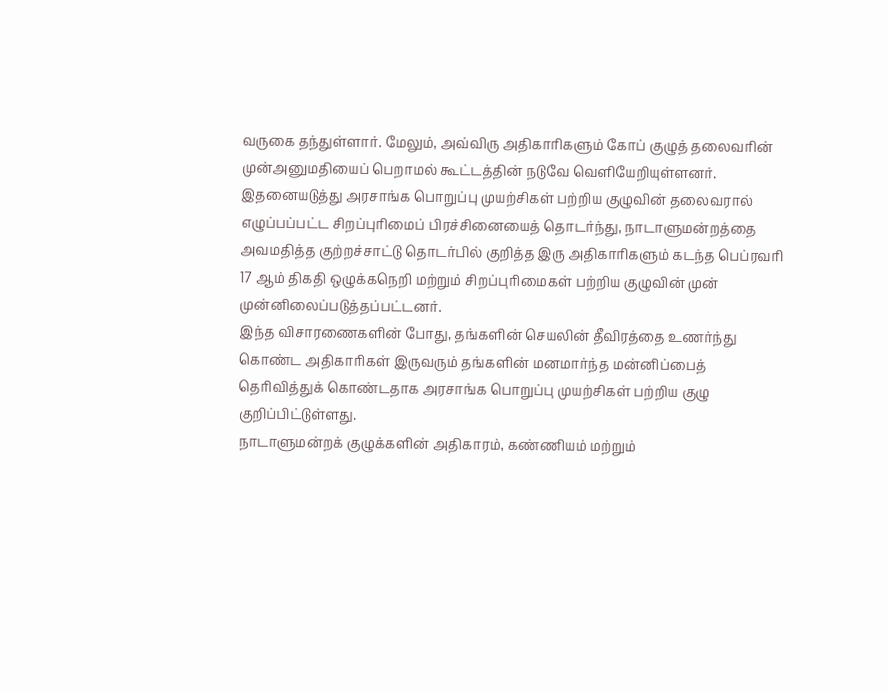வருகை தந்துள்ளார். மேலும், அவ்விரு அதிகாரிகளும் கோப் குழுத் தலைவரின் முன்அனுமதியைப் பெறாமல் கூட்டத்தின் நடுவே வெளியேறியுள்ளனர்.
இதனையடுத்து அரசாங்க பொறுப்பு முயற்சிகள் பற்றிய குழுவின் தலைவரால் எழுப்பப்பட்ட சிறப்புரிமைப் பிரச்சினையைத் தொடர்ந்து, நாடாளுமன்றத்தை அவமதித்த குற்றச்சாட்டு தொடர்பில் குறித்த இரு அதிகாரிகளும் கடந்த பெப்ரவரி 17 ஆம் திகதி ஒழுக்கநெறி மற்றும் சிறப்புரிமைகள் பற்றிய குழுவின் முன் முன்னிலைப்படுத்தப்பட்டனர்.
இந்த விசாரணைகளின் போது, தங்களின் செயலின் தீவிரத்தை உணர்ந்து கொண்ட அதிகாரிகள் இருவரும் தங்களின் மனமார்ந்த மன்னிப்பைத் தெரிவித்துக் கொண்டதாக அரசாங்க பொறுப்பு முயற்சிகள் பற்றிய குழு குறிப்பிட்டுள்ளது.
நாடாளுமன்றக் குழுக்களின் அதிகாரம், கண்ணியம் மற்றும்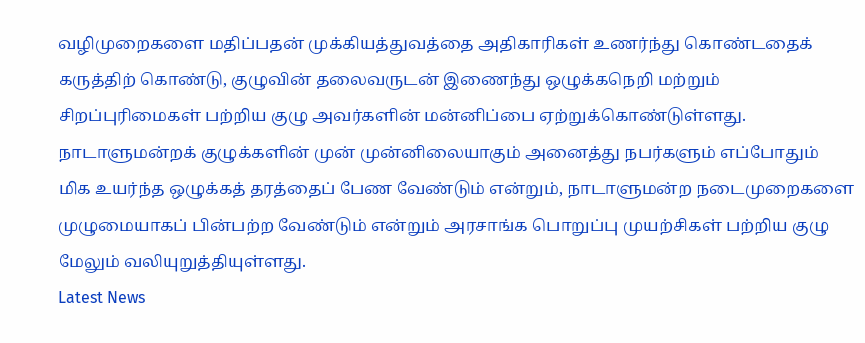வழிமுறைகளை மதிப்பதன் முக்கியத்துவத்தை அதிகாரிகள் உணர்ந்து கொண்டதைக் கருத்திற் கொண்டு, குழுவின் தலைவருடன் இணைந்து ஒழுக்கநெறி மற்றும் சிறப்புரிமைகள் பற்றிய குழு அவர்களின் மன்னிப்பை ஏற்றுக்கொண்டுள்ளது.
நாடாளுமன்றக் குழுக்களின் முன் முன்னிலையாகும் அனைத்து நபர்களும் எப்போதும் மிக உயர்ந்த ஒழுக்கத் தரத்தைப் பேண வேண்டும் என்றும், நாடாளுமன்ற நடைமுறைகளை முழுமையாகப் பின்பற்ற வேண்டும் என்றும் அரசாங்க பொறுப்பு முயற்சிகள் பற்றிய குழு மேலும் வலியுறுத்தியுள்ளது.
Latest News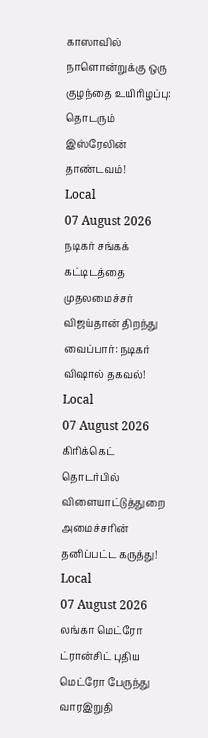காஸாவில் நாளொன்றுக்கு ஒரு குழந்தை உயிரிழப்பு: தொடரும் இஸ்ரேலின் தாண்டவம்!
Local
07 August 2026
நடிகர் சங்கக் கட்டிடத்தை முதலமைச்சர் விஜய்தான் திறந்து வைப்பார்: நடிகர் விஷால் தகவல்!
Local
07 August 2026
கிரிக்கெட் தொடர்பில் விளையாட்டுத்துறை அமைச்சரின் தனிப்பட்ட கருத்து!
Local
07 August 2026
லங்கா மெட்ரோ ட்ரான்சிட் புதிய மெட்ரோ பேருந்து வாரஇறுதி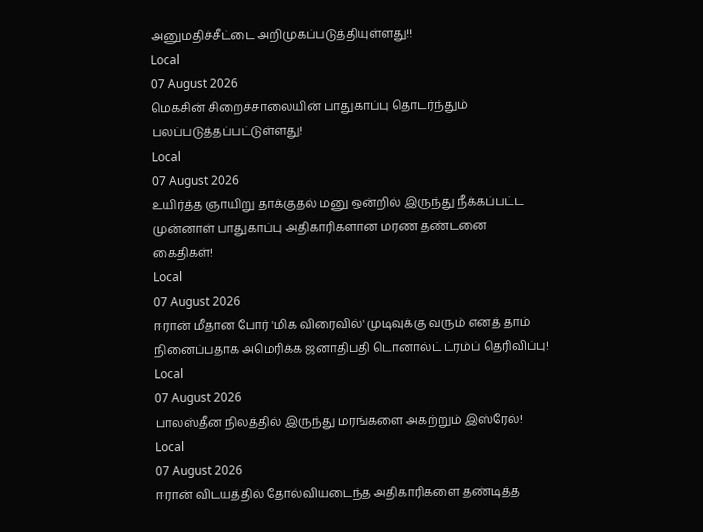அனுமதிச்சீட்டை அறிமுகப்படுத்தியுள்ளது!!
Local
07 August 2026
மெகசின் சிறைச்சாலையின் பாதுகாப்பு தொடர்ந்தும் பலப்படுத்தப்பட்டுள்ளது!
Local
07 August 2026
உயிர்த்த ஞாயிறு தாக்குதல் மனு ஒன்றில் இருந்து நீக்கப்பட்ட முன்னாள் பாதுகாப்பு அதிகாரிகளான மரண தண்டனை கைதிகள்!
Local
07 August 2026
ஈரான் மீதான போர் 'மிக விரைவில்' முடிவுக்கு வரும் எனத் தாம் நினைப்பதாக அமெரிக்க ஜனாதிபதி டொனால்ட் ட்ரம்ப் தெரிவிப்பு!
Local
07 August 2026
பாலஸ்தீன நிலத்தில் இருந்து மரங்களை அகற்றும் இஸ்ரேல்!
Local
07 August 2026
ஈரான் விடயத்தில் தோல்வியடைந்த அதிகாரிகளை தண்டித்த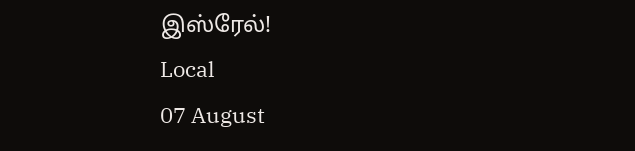இஸ்ரேல்!
Local
07 August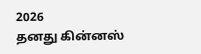2026
தனது கின்னஸ்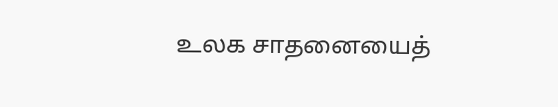உலக சாதனையைத்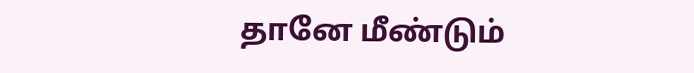தானே மீண்டும்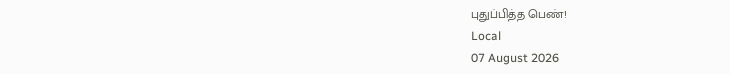புதுப்பித்த பெண்!
Local
07 August 2026